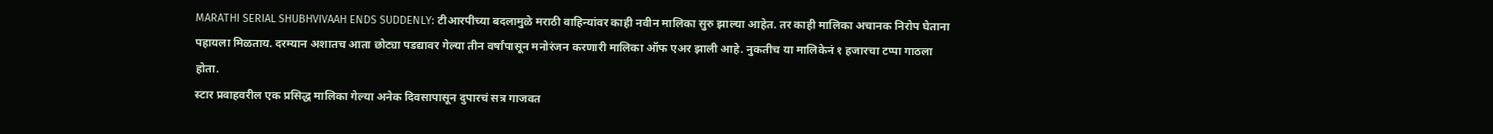MARATHI SERIAL SHUBHVIVAAH ENDS SUDDENLY: टीआरपीच्या बदलामुळे मराठी वाहिन्यांवर काही नवीन मालिका सुरु झाल्या आहेत. तर काही मालिका अचानक निरोप घेताना पहायला मिळताय. दरम्यान अशातच आता छोट्या पडद्यावर गेल्या तीन वर्षांपासून मनोरंजन करणारी मालिका ऑफ एअर झाली आहे. नुकतीच या मालिकेनं १ हजारचा टप्पा गाठला होता.
स्टार प्रवाहवरील एक प्रसिद्ध मालिका गेल्या अनेक दिवसापासून दुपारचं सत्र गाजवत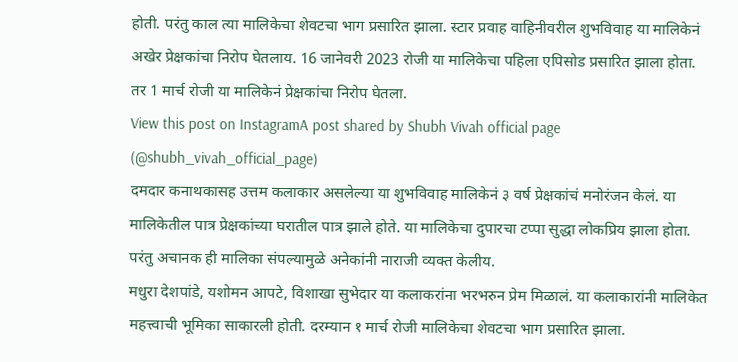होती. परंतु काल त्या मालिकेचा शेवटचा भाग प्रसारित झाला. स्टार प्रवाह वाहिनीवरील शुभविवाह या मालिकेनं अखेर प्रेक्षकांचा निरोप घेतलाय. 16 जानेवरी 2023 रोजी या मालिकेचा पहिला एपिसोड प्रसारित झाला होता. तर 1 मार्च रोजी या मालिकेनं प्रेक्षकांचा निरोप घेतला.
View this post on InstagramA post shared by Shubh Vivah official page (@shubh_vivah_official_page)
दमदार कनाथकासह उत्तम कलाकार असलेल्या या शुभविवाह मालिकेनं ३ वर्ष प्रेक्षकांचं मनोरंजन केलं. या मालिकेतील पात्र प्रेक्षकांच्या घरातील पात्र झाले होते. या मालिकेचा दुपारचा टप्पा सुद्धा लोकप्रिय झाला होता. परंतु अचानक ही मालिका संपल्यामुळे अनेकांनी नाराजी व्यक्त केलीय.
मधुरा देशपांडे, यशोमन आपटे, विशाखा सुभेदार या कलाकरांना भरभरुन प्रेम मिळालं. या कलाकारांनी मालिकेत महत्त्वाची भूमिका साकारली होती. दरम्यान १ मार्च रोजी मालिकेचा शेवटचा भाग प्रसारित झाला.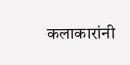कलाकारांनी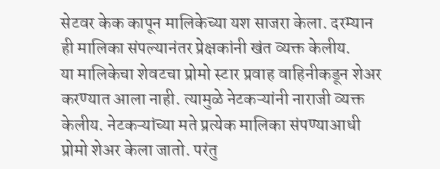सेटवर केक कापून मालिकेच्या यश साजरा केला. दरम्यान ही मालिका संपल्यानंतर प्रेक्षकांनी खंत व्यक्त केलीय.
या मालिकेचा शेवटचा प्रोमो स्टार प्रवाह वाहिनीकडून शेअर करण्यात आला नाही. त्यामुळे नेटकऱ्यांनी नाराजी व्यक्त केलीय. नेटकऱ्यांच्या मते प्रत्येक मालिका संपण्याआधी प्रोमो शेअर केला जातो. परंतु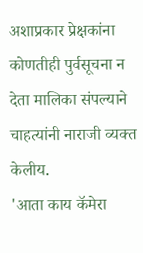अशाप्रकार प्रेक्षकांना कोणतीही पुर्वसूचना न देता मालिका संपल्याने चाहत्यांनी नाराजी व्यक्त केलीय.
'आता काय कॅमेरा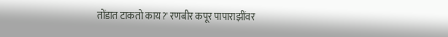तोंडात टाकतो काय?' रणबीर कपूर पापाराझींवर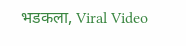भडकला, Viral Video